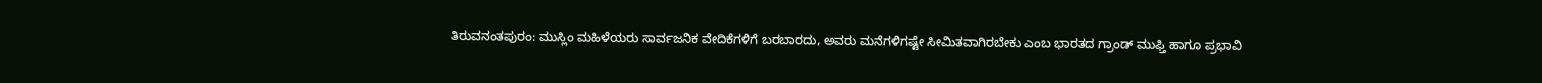ತಿರುವನಂತಪುರಂ: ಮುಸ್ಲಿಂ ಮಹಿಳೆಯರು ಸಾರ್ವಜನಿಕ ವೇದಿಕೆಗಳಿಗೆ ಬರಬಾರದು, ಅವರು ಮನೆಗಳಿಗಷ್ಟೇ ಸೀಮಿತವಾಗಿರಬೇಕು ಎಂಬ ಭಾರತದ ಗ್ರಾಂಡ್ ಮುಫ್ತಿ ಹಾಗೂ ಪ್ರಭಾವಿ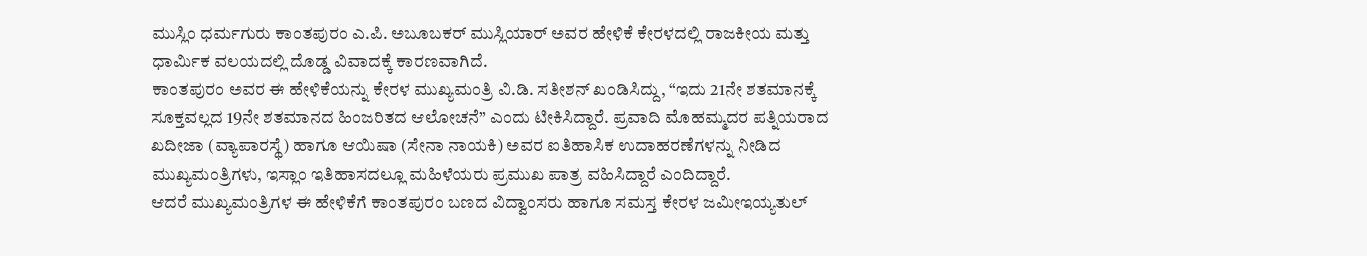ಮುಸ್ಲಿಂ ಧರ್ಮಗುರು ಕಾಂತಪುರಂ ಎ.ಪಿ. ಅಬೂಬಕರ್ ಮುಸ್ಲಿಯಾರ್ ಅವರ ಹೇಳಿಕೆ ಕೇರಳದಲ್ಲಿ ರಾಜಕೀಯ ಮತ್ತು ಧಾರ್ಮಿಕ ವಲಯದಲ್ಲಿ ದೊಡ್ಡ ವಿವಾದಕ್ಕೆ ಕಾರಣವಾಗಿದೆ.
ಕಾಂತಪುರಂ ಅವರ ಈ ಹೇಳಿಕೆಯನ್ನು ಕೇರಳ ಮುಖ್ಯಮಂತ್ರಿ ವಿ.ಡಿ. ಸತೀಶನ್ ಖಂಡಿಸಿದ್ದು, “ಇದು 21ನೇ ಶತಮಾನಕ್ಕೆ ಸೂಕ್ತವಲ್ಲದ 19ನೇ ಶತಮಾನದ ಹಿಂಜರಿತದ ಆಲೋಚನೆ” ಎಂದು ಟೀಕಿಸಿದ್ದಾರೆ. ಪ್ರವಾದಿ ಮೊಹಮ್ಮದರ ಪತ್ನಿಯರಾದ ಖದೀಜಾ (ವ್ಯಾಪಾರಸ್ಥೆ) ಹಾಗೂ ಆಯಿಷಾ (ಸೇನಾ ನಾಯಕಿ) ಅವರ ಐತಿಹಾಸಿಕ ಉದಾಹರಣೆಗಳನ್ನು ನೀಡಿದ ಮುಖ್ಯಮಂತ್ರಿಗಳು, ಇಸ್ಲಾಂ ಇತಿಹಾಸದಲ್ಲೂ ಮಹಿಳೆಯರು ಪ್ರಮುಖ ಪಾತ್ರ ವಹಿಸಿದ್ದಾರೆ ಎಂದಿದ್ದಾರೆ.
ಆದರೆ ಮುಖ್ಯಮಂತ್ರಿಗಳ ಈ ಹೇಳಿಕೆಗೆ ಕಾಂತಪುರಂ ಬಣದ ವಿದ್ವಾಂಸರು ಹಾಗೂ ಸಮಸ್ತ ಕೇರಳ ಜಮೀಇಯ್ಯತುಲ್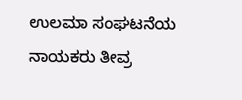ಉಲಮಾ ಸಂಘಟನೆಯ ನಾಯಕರು ತೀವ್ರ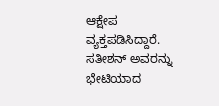ಆಕ್ಷೇಪ ವ್ಯಕ್ತಪಡಿಸಿದ್ದಾರೆ. ಸತೀಶನ್ ಅವರನ್ನು ಭೇಟಿಯಾದ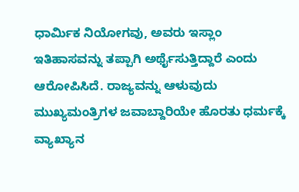ಧಾರ್ಮಿಕ ನಿಯೋಗವು, ಅವರು ಇಸ್ಲಾಂ ಇತಿಹಾಸವನ್ನು ತಪ್ಪಾಗಿ ಅರ್ಥೈಸುತ್ತಿದ್ದಾರೆ ಎಂದು ಆರೋಪಿಸಿದೆ. ರಾಜ್ಯವನ್ನು ಆಳುವುದು ಮುಖ್ಯಮಂತ್ರಿಗಳ ಜವಾಬ್ದಾರಿಯೇ ಹೊರತು ಧರ್ಮಕ್ಕೆ ವ್ಯಾಖ್ಯಾನ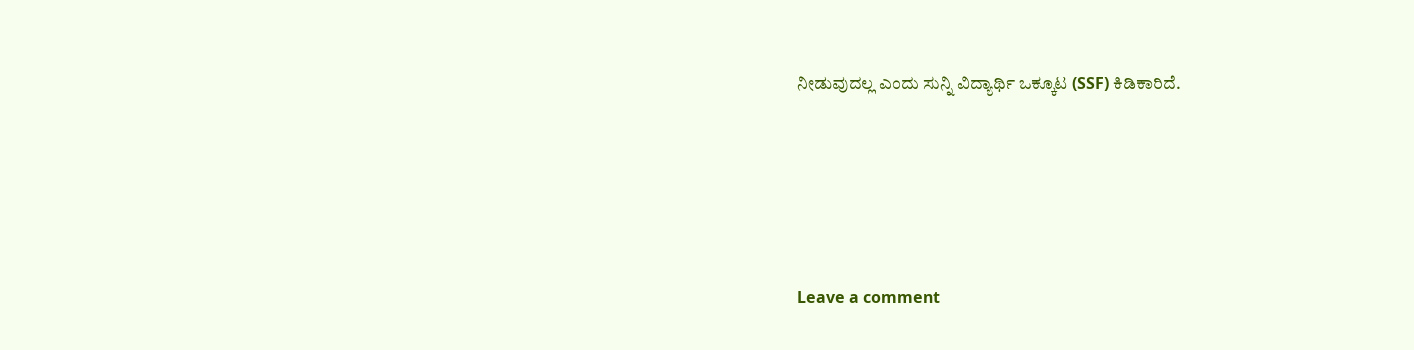ನೀಡುವುದಲ್ಲ ಎಂದು ಸುನ್ನಿ ವಿದ್ಯಾರ್ಥಿ ಒಕ್ಕೂಟ (SSF) ಕಿಡಿಕಾರಿದೆ.





Leave a comment